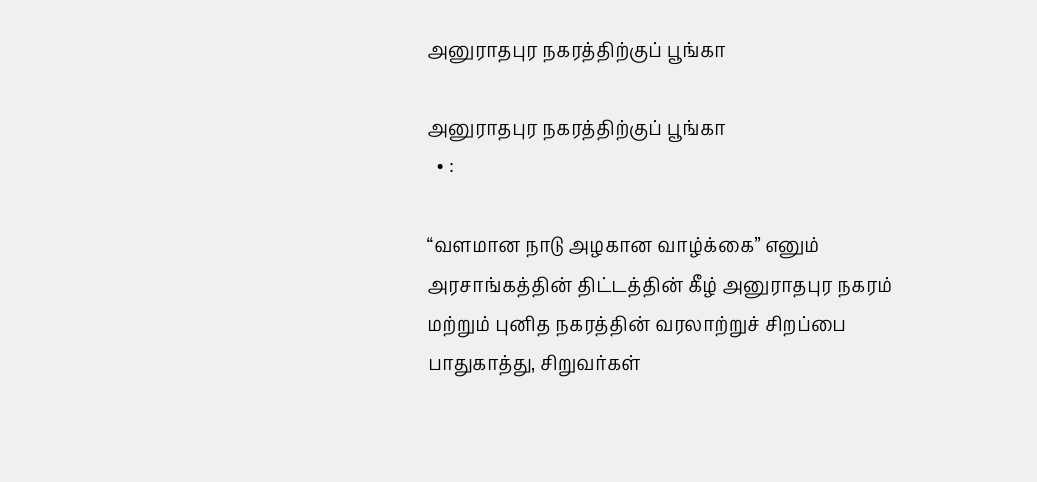அனுராதபுர நகரத்திற்குப் பூங்கா

அனுராதபுர நகரத்திற்குப் பூங்கா
  • :

“வளமான நாடு அழகான வாழ்க்கை” எனும் அரசாங்கத்தின் திட்டத்தின் கீழ் அனுராதபுர நகரம் மற்றும் புனித நகரத்தின் வரலாற்றுச் சிறப்பை பாதுகாத்து, சிறுவர்கள்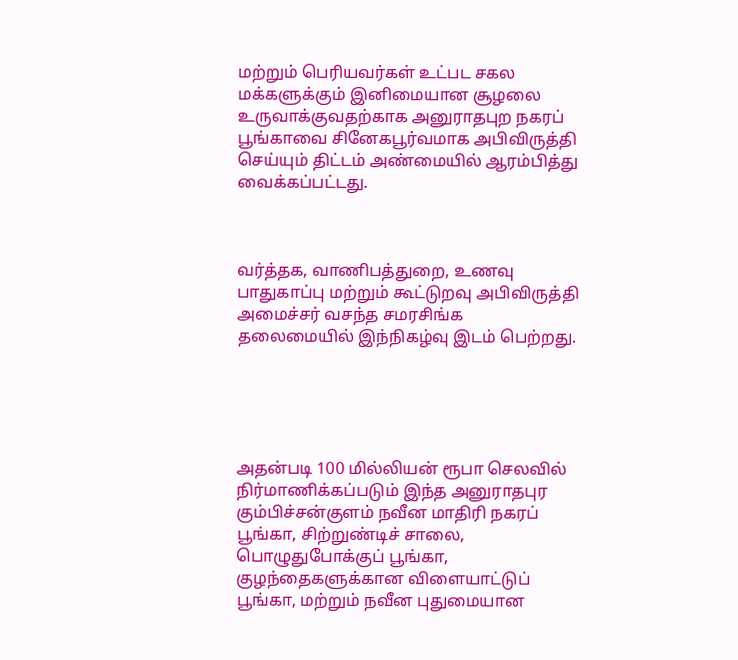மற்றும் பெரியவர்கள் உட்பட சகல மக்களுக்கும் இனிமையான சூழலை உருவாக்குவதற்காக அனுராதபுற நகரப் பூங்காவை சினேகபூர்வமாக அபிவிருத்தி செய்யும் திட்டம் அண்மையில் ஆரம்பித்து வைக்கப்பட்டது.



வர்த்தக, வாணிபத்துறை, உணவு பாதுகாப்பு மற்றும் கூட்டுறவு அபிவிருத்தி அமைச்சர் வசந்த சமரசிங்க தலைமையில் இந்நிகழ்வு இடம் பெற்றது.





அதன்படி 100 மில்லியன் ரூபா செலவில் நிர்மாணிக்கப்படும் இந்த அனுராதபுர கும்பிச்சன்குளம் நவீன மாதிரி நகரப் பூங்கா, சிற்றுண்டிச் சாலை, பொழுதுபோக்குப் பூங்கா, குழந்தைகளுக்கான விளையாட்டுப் பூங்கா, மற்றும் நவீன புதுமையான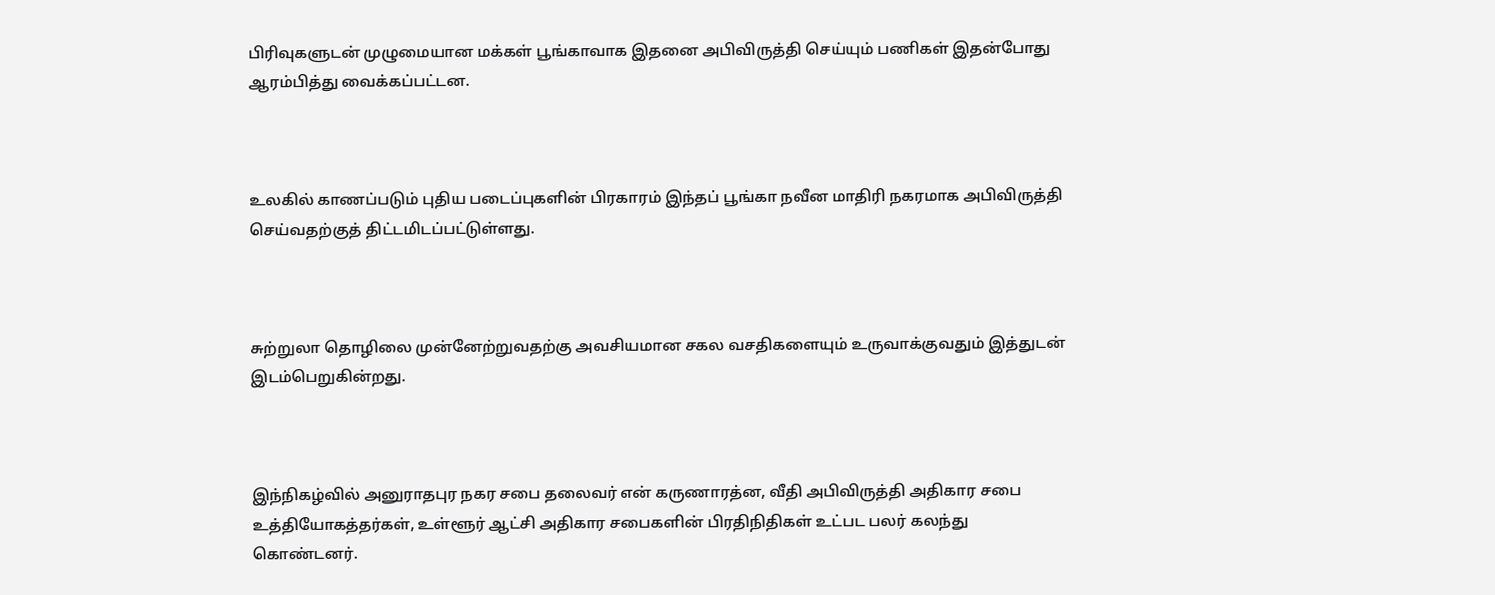பிரிவுகளுடன் முழுமையான மக்கள் பூங்காவாக இதனை அபிவிருத்தி செய்யும் பணிகள் இதன்போது ஆரம்பித்து வைக்கப்பட்டன.



உலகில் காணப்படும் புதிய படைப்புகளின் பிரகாரம் இந்தப் பூங்கா நவீன மாதிரி நகரமாக அபிவிருத்தி செய்வதற்குத் திட்டமிடப்பட்டுள்ளது.



சுற்றுலா தொழிலை முன்னேற்றுவதற்கு அவசியமான சகல வசதிகளையும் உருவாக்குவதும் இத்துடன் இடம்பெறுகின்றது.



இந்நிகழ்வில் அனுராதபுர நகர சபை தலைவர் என் கருணாரத்ன, வீதி அபிவிருத்தி அதிகார சபை உத்தியோகத்தர்கள், உள்ளூர் ஆட்சி அதிகார சபைகளின் பிரதிநிதிகள் உட்பட பலர் கலந்து கொண்டனர்.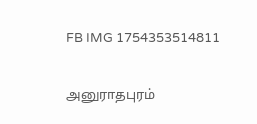FB IMG 1754353514811

அனுராதபுரம்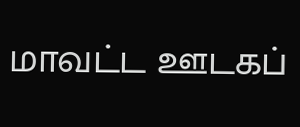மாவட்ட ஊடகப்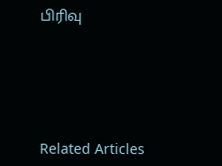பிரிவு





Related Articles